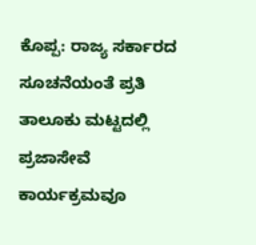ಕೊಪ್ಪ: ರಾಜ್ಯ ಸರ್ಕಾರದ ಸೂಚನೆಯಂತೆ ಪ್ರತಿ ತಾಲೂಕು ಮಟ್ಟದಲ್ಲಿ ಪ್ರಜಾಸೇವೆ ಕಾರ್ಯಕ್ರಮವೂ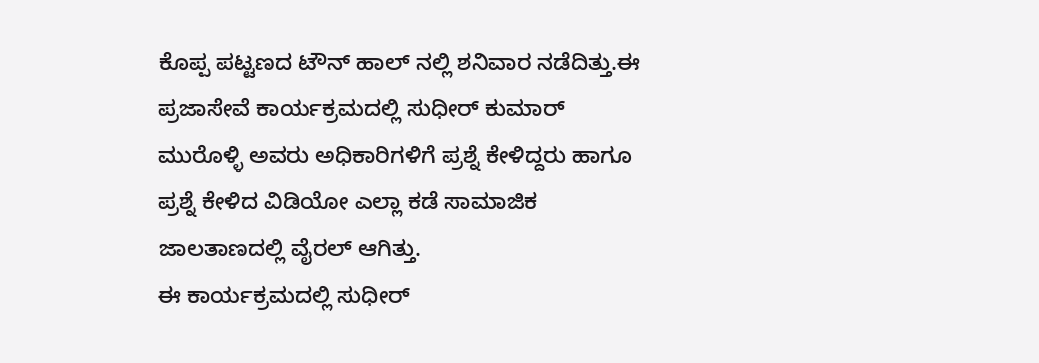ಕೊಪ್ಪ ಪಟ್ಟಣದ ಟೌನ್ ಹಾಲ್ ನಲ್ಲಿ ಶನಿವಾರ ನಡೆದಿತ್ತು.ಈ ಪ್ರಜಾಸೇವೆ ಕಾರ್ಯಕ್ರಮದಲ್ಲಿ ಸುಧೀರ್ ಕುಮಾರ್ ಮುರೊಳ್ಳಿ ಅವರು ಅಧಿಕಾರಿಗಳಿಗೆ ಪ್ರಶ್ನೆ ಕೇಳಿದ್ದರು ಹಾಗೂ ಪ್ರಶ್ನೆ ಕೇಳಿದ ವಿಡಿಯೋ ಎಲ್ಲಾ ಕಡೆ ಸಾಮಾಜಿಕ ಜಾಲತಾಣದಲ್ಲಿ ವೈರಲ್ ಆಗಿತ್ತು.
ಈ ಕಾರ್ಯಕ್ರಮದಲ್ಲಿ ಸುಧೀರ್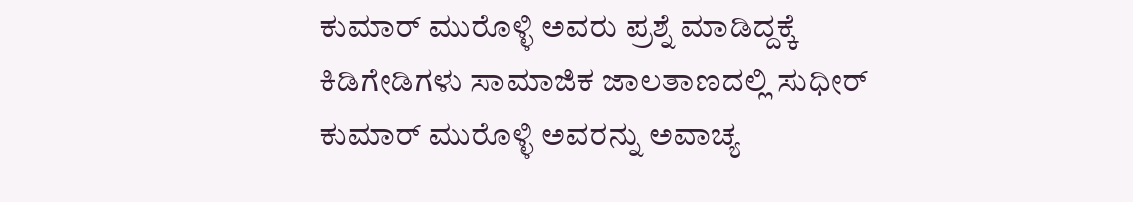ಕುಮಾರ್ ಮುರೊಳ್ಳಿ ಅವರು ಪ್ರಶ್ನೆ ಮಾಡಿದ್ದಕ್ಕೆ ಕಿಡಿಗೇಡಿಗಳು ಸಾಮಾಜಿಕ ಜಾಲತಾಣದಲ್ಲಿ ಸುಧೀರ್ ಕುಮಾರ್ ಮುರೊಳ್ಳಿ ಅವರನ್ನು ಅವಾಚ್ಯ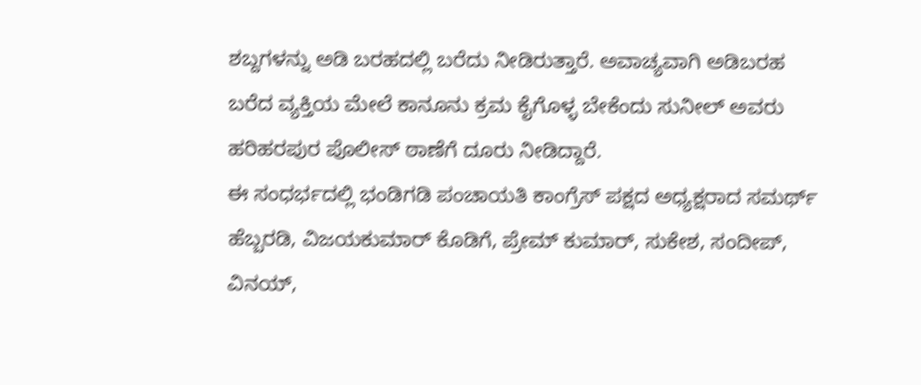ಶಬ್ದಗಳನ್ನು ಅಡಿ ಬರಹದಲ್ಲಿ ಬರೆದು ನೀಡಿರುತ್ತಾರೆ. ಅವಾಚ್ಯವಾಗಿ ಅಡಿಬರಹ ಬರೆದ ವ್ಯಕ್ತಿಯ ಮೇಲೆ ಕಾನೂನು ಕ್ರಮ ಕೈಗೊಳ್ಳ ಬೇಕೆಂದು ಸುನೀಲ್ ಅವರು ಹರಿಹರಪುರ ಪೊಲೀಸ್ ಠಾಣೆಗೆ ದೂರು ನೀಡಿದ್ದಾರೆ.
ಈ ಸಂಧರ್ಭದಲ್ಲಿ ಭಂಡಿಗಡಿ ಪಂಚಾಯತಿ ಕಾಂಗ್ರೆಸ್ ಪಕ್ಷದ ಅಧ್ಯಕ್ಷರಾದ ಸಮರ್ಥ್ ಹೆಬ್ಬರಡಿ, ವಿಜಯಕುಮಾರ್ ಕೊಡಿಗೆ, ಪ್ರೇಮ್ ಕುಮಾರ್, ಸುಕೇಶ, ಸಂದೀಪ್, ವಿನಯ್,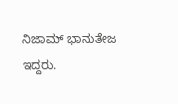ನಿಜಾಮ್ ಭಾನುತೇಜ ಇದ್ದರು.